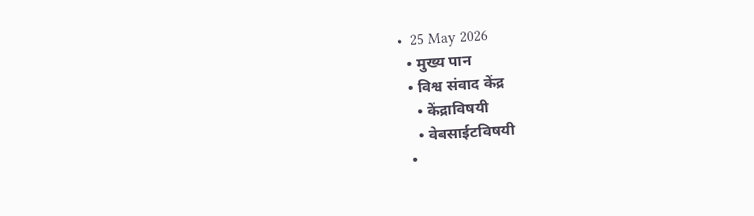•  25 May 2026
  • मुख्य पान
  • विश्व संवाद केंद्र
    • केंद्राविषयी
    • वेबसाईटविषयी
  •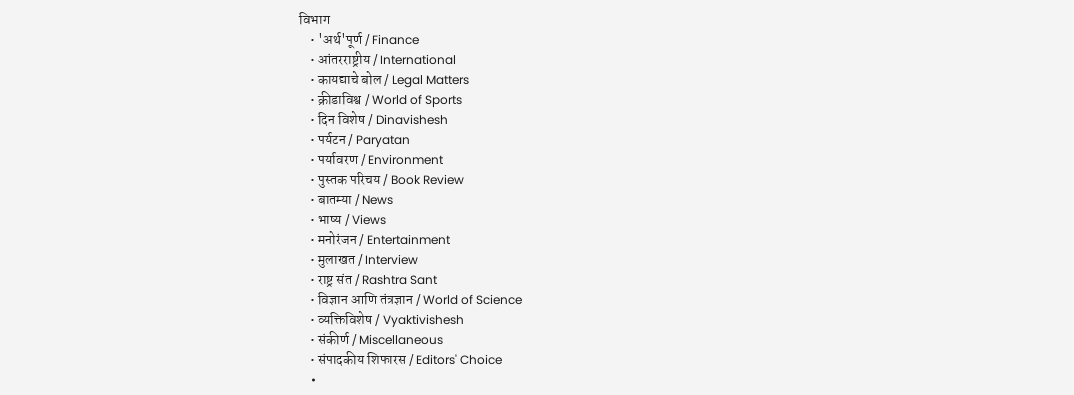विभाग
    • 'अर्थ'पूर्ण / Finance
    • आंतरराष्ट्रीय / International
    • कायद्याचे बोल / Legal Matters
    • क्रीडाविश्व / World of Sports
    • दिन विशेष / Dinavishesh
    • पर्यटन / Paryatan
    • पर्यावरण / Environment
    • पुस्तक परिचय / Book Review
    • बातम्या / News
    • भाष्य / Views
    • मनोरंजन / Entertainment
    • मुलाखत / Interview
    • राष्ट्र संत / Rashtra Sant
    • विज्ञान आणि तंत्रज्ञान / World of Science
    • व्यक्तिविशेष / Vyaktivishesh
    • संकीर्ण / Miscellaneous
    • संपादकीय शिफारस / Editors' Choice
    •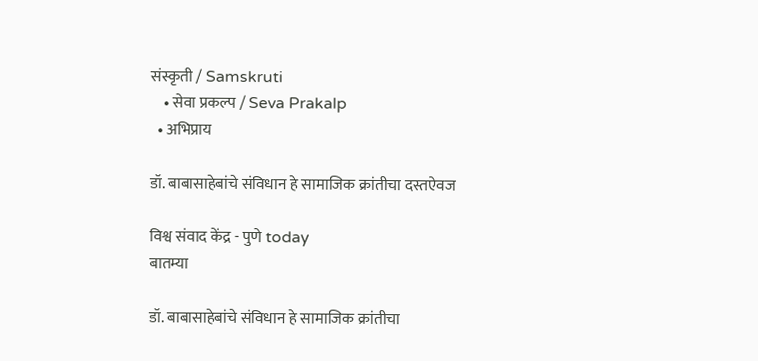संस्कृती / Samskruti
    • सेवा प्रकल्प / Seva Prakalp
  • अभिप्राय

डॉ. बाबासाहेबांचे संविधान हे सामाजिक क्रांतीचा दस्तऐवज

विश्व संवाद केंद्र - पुणे today
बातम्या

डॉ. बाबासाहेबांचे संविधान हे सामाजिक क्रांतीचा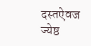दस्तऐवज
ज्येष्ठ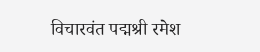विचारवंत पद्मश्री रमेश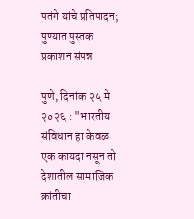पतंगे यांचे प्रतिपादन; पुण्यात पुस्तक प्रकाशन संपन्न

पुणे, दिनांक २५ मे २०२६ : "भारतीय संविधान हा केवळ एक कायदा नसून तो देशातील सामाजिक क्रांतीचा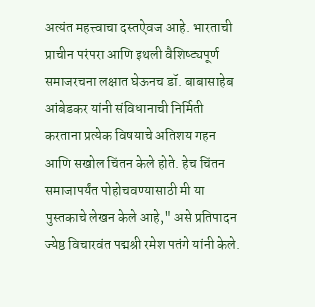अत्यंत महत्त्वाचा दस्तऐवज आहे. भारताची प्राचीन परंपरा आणि इथली वैशिष्ट्यपूर्ण समाजरचना लक्षात घेऊनच डॉ. बाबासाहेब आंबेडकर यांनी संविधानाची निर्मिती करताना प्रत्येक विषयाचे अतिशय गहन आणि सखोल चिंतन केले होते. हेच चिंतन समाजापर्यंत पोहोचवण्यासाठी मी या पुस्तकाचे लेखन केले आहे," असे प्रतिपादन ज्येष्ठ विचारवंत पद्मश्री रमेश पतंगे यांनी केले.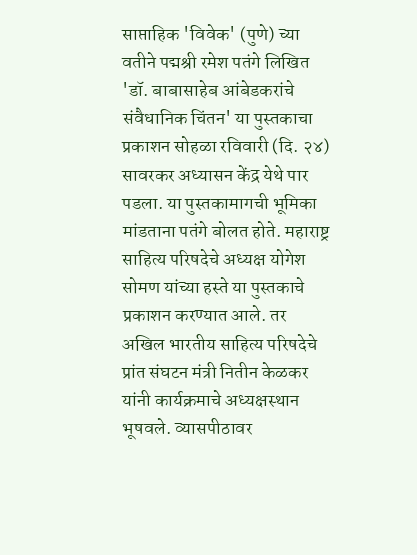साप्ताहिक 'विवेक' (पुणे) च्या वतीने पद्मश्री रमेश पतंगे लिखित 'डॉ. बाबासाहेब आंबेडकरांचे संवैधानिक चिंतन' या पुस्तकाचा प्रकाशन सोहळा रविवारी (दि. २४) सावरकर अध्यासन केंद्र येथे पार पडला. या पुस्तकामागची भूमिका मांडताना पतंगे बोलत होते. महाराष्ट्र साहित्य परिषदेचे अध्यक्ष योगेश सोमण यांच्या हस्ते या पुस्तकाचे प्रकाशन करण्यात आले. तर अखिल भारतीय साहित्य परिषदेचे प्रांत संघटन मंत्री नितीन केळकर यांनी कार्यक्रमाचे अध्यक्षस्थान भूषवले. व्यासपीठावर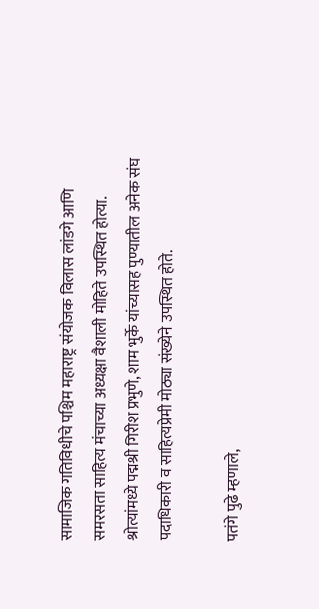सामाजिक गतिविधीचे पश्चिम महाराष्ट्र संयोजक विलास लांडगे आणि समरसता साहित्य मंचाच्या अध्यक्षा वैशाली मोहिते उपस्थित होत्या. श्रोत्यांमध्ये पद्मश्री गिरीश प्रभुणे, शाम भुर्के यांच्यासह पुण्यातील अनेक संघ पदाधिकारी व साहित्यप्रेमी मोठ्या संख्येने उपस्थित होते.

पतंगे पुढे म्हणाले,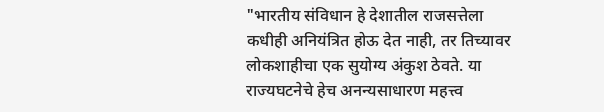"भारतीय संविधान हे देशातील राजसत्तेला कधीही अनियंत्रित होऊ देत नाही, तर तिच्यावर लोकशाहीचा एक सुयोग्य अंकुश ठेवते. या राज्यघटनेचे हेच अनन्यसाधारण महत्त्व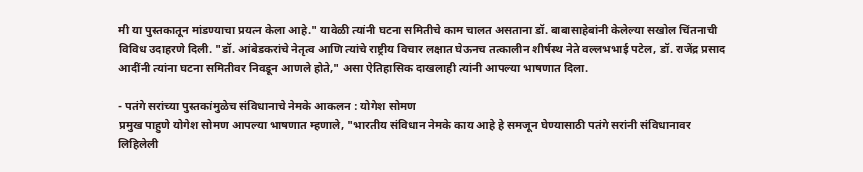मी या पुस्तकातून मांडण्याचा प्रयत्न केला आहे." यावेळी त्यांनी घटना समितीचे काम चालत असताना डॉ. बाबासाहेबांनी केलेल्या सखोल चिंतनाची विविध उदाहरणे दिली. "डॉ. आंबेडकरांचे नेतृत्व आणि त्यांचे राष्ट्रीय विचार लक्षात घेऊनच तत्कालीन शीर्षस्थ नेते वल्लभभाई पटेल, डॉ. राजेंद्र प्रसाद आदींनी त्यांना घटना समितीवर निवडून आणले होते," असा ऐतिहासिक दाखलाही त्यांनी आपल्या भाषणात दिला.

- पतंगे सरांच्या पुस्तकांमुळेच संविधानाचे नेमके आकलन : योगेश सोमण
प्रमुख पाहुणे योगेश सोमण आपल्या भाषणात म्हणाले, "भारतीय संविधान नेमके काय आहे हे समजून घेण्यासाठी पतंगे सरांनी संविधानावर लिहिलेली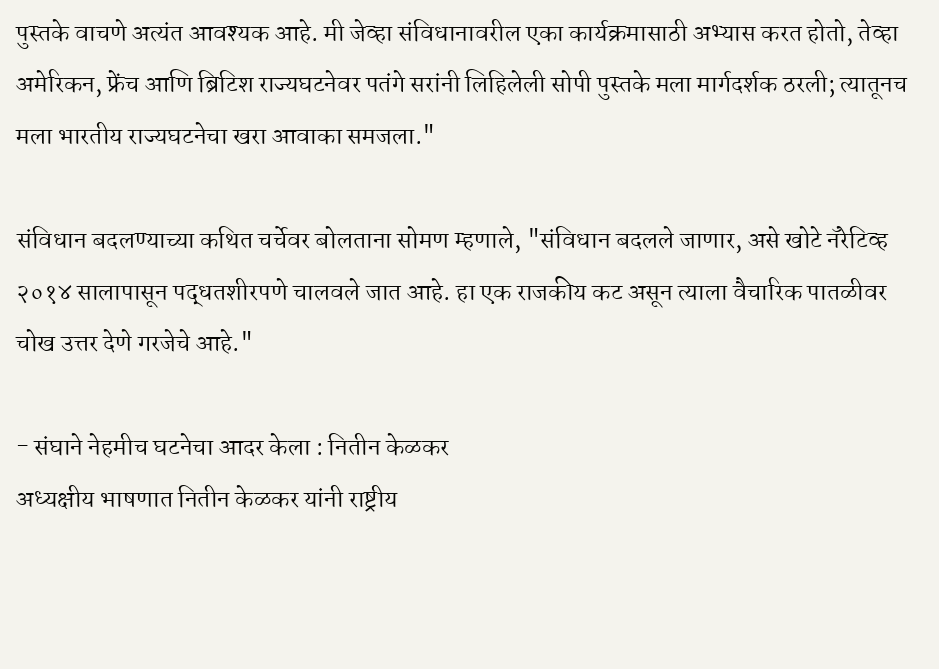पुस्तके वाचणे अत्यंत आवश्यक आहे. मी जेव्हा संविधानावरील एका कार्यक्रमासाठी अभ्यास करत होतो, तेव्हा अमेरिकन, फ्रेंच आणि ब्रिटिश राज्यघटनेवर पतंगे सरांनी लिहिलेली सोपी पुस्तके मला मार्गदर्शक ठरली; त्यातूनच मला भारतीय राज्यघटनेचा खरा आवाका समजला."

संविधान बदलण्याच्या कथित चर्चेवर बोलताना सोमण म्हणाले, "संविधान बदलले जाणार, असे खोटे नॅरेटिव्ह २०१४ सालापासून पद्धतशीरपणे चालवले जात आहे. हा एक राजकीय कट असून त्याला वैचारिक पातळीवर चोख उत्तर देणे गरजेचे आहे."

- संघाने नेहमीच घटनेचा आदर केला : नितीन केळकर
अध्यक्षीय भाषणात नितीन केळकर यांनी राष्ट्रीय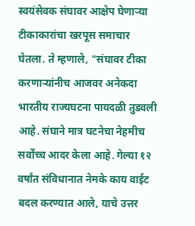स्वयंसेवक संघावर आक्षेप घेणाऱ्या टीकाकारांचा खरपूस समाचार घेतला. ते म्हणाले, "संघावर टीका करणाऱ्यांनीच आजवर अनेकदा भारतीय राज्यघटना पायदळी तुडवली आहे. संघाने मात्र घटनेचा नेहमीच सर्वोच्च आदर केला आहे. गेल्या १२ वर्षांत संविधानात नेमके काय वाईट बदल करण्यात आले, याचे उत्तर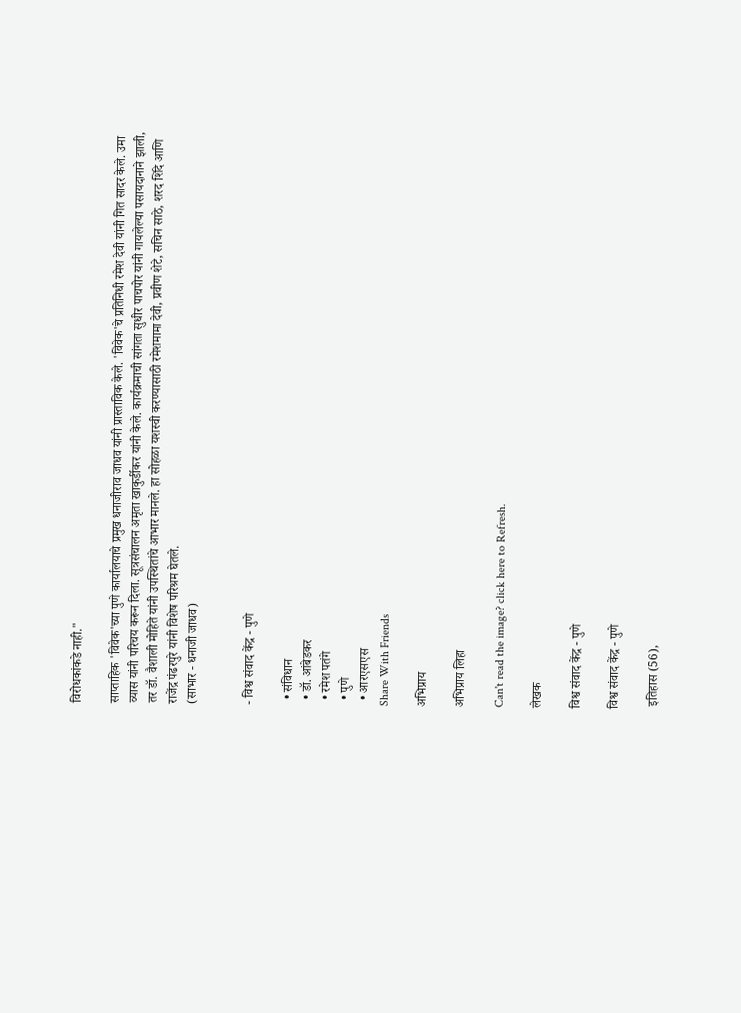विरोधकांकडे नाही."

साप्ताहिक 'विवेक'च्या पुणे कार्यालयाचे प्रमुख धनाजीराव जाधव यांनी प्रास्ताविक केले. 'विवेक'चे प्रतिनिधी रमेश देवी यांनी गित सादर केले. उमा व्यास यांनी परिचय करून दिला. सूत्रसंचालन अमृता खाकुर्डीकर यांनी केले. कार्यक्रमाची सांगता सुधीर पाचपोर यांनी गायलेल्या पसायदानाने झाली, तर डॉ. वैशाली मोहिते यांनी उपस्थितांचे आभार मानले. हा सोहळा यशस्वी करण्यासाठी रमेशमामा देवी, प्रवीण शेटे, सचिन साठे, शरद शिंदे आणि राजेंद्र पंढरपुरे यांनी विशेष परिश्रम घेतले.
(साभार - धनाजी जाधव)


- विश्व संवाद केंद्र - पुणे

  • संविधान
  • डॉ. आंबेडकर
  • रमेश पतंगे
  • पुणे
  • आरएसएस
Share With Friends

अभिप्राय

अभिप्राय लिहा

Can't read the image? click here to Refresh.

लेखक

विश्व संवाद केंद्र - पुणे

विश्व संवाद केंद्र - पुणे

 इतिहास (56),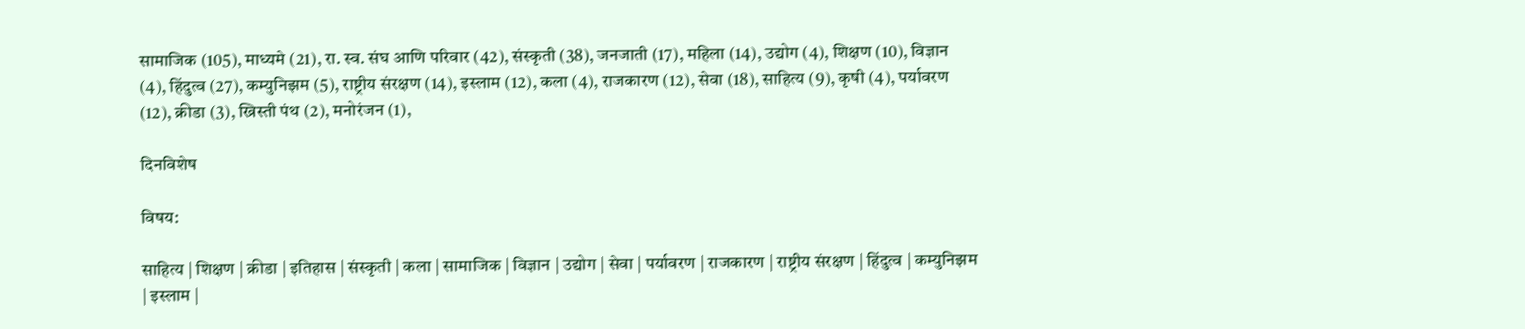सामाजिक (105), माध्यमे (21), रा. स्व. संघ आणि परिवार (42), संस्कृती (38), जनजाती (17), महिला (14), उद्योग (4), शिक्षण (10), विज्ञान (4), हिंदुत्व (27), कम्युनिझम (5), राष्ट्रीय संरक्षण (14), इस्लाम (12), कला (4), राजकारण (12), सेवा (18), साहित्य (9), कृषी (4), पर्यावरण (12), क्रीडा (3), ख्रिस्ती पंथ (2), मनोरंजन (1),

दिनविशेष

विषय:

साहित्य | शिक्षण | क्रीडा | इतिहास | संस्कृती | कला | सामाजिक | विज्ञान | उद्योग | सेवा | पर्यावरण | राजकारण | राष्ट्रीय संरक्षण | हिंदुत्व | कम्युनिझम | इस्लाम |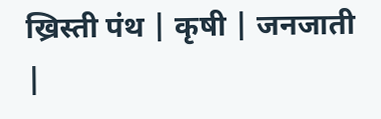ख्रिस्ती पंथ | कृषी | जनजाती |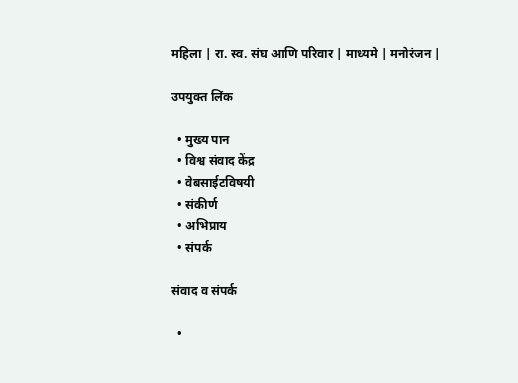महिला | रा. स्व. संघ आणि परिवार | माध्यमे | मनोरंजन |

उपयुक्त लिंक

  • मुख्य पान
  • विश्व संवाद केंद्र
  • वेबसाईटविषयी
  • संकीर्ण
  • अभिप्राय
  • संपर्क

संवाद व संपर्क

  •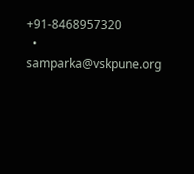+91-8468957320
  • samparka@vskpune.org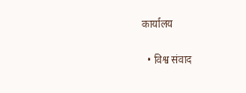कार्यालय

  • विश्व संवाद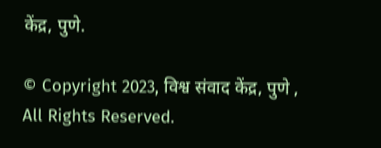केंद्र, पुणे.

© Copyright 2023, विश्व संवाद केंद्र, पुणे , All Rights Reserved.